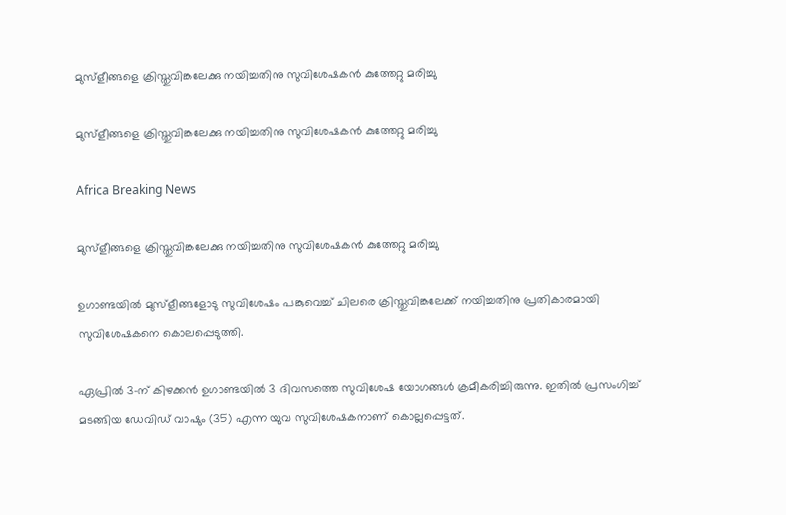മുസ്ളീങ്ങളെ ക്രിസ്തുവിങ്കലേക്കു നയിച്ചതിനു സുവിശേഷകന്‍ കുത്തേറ്റു മരിച്ചു

മുസ്ളീങ്ങളെ ക്രിസ്തുവിങ്കലേക്കു നയിച്ചതിനു സുവിശേഷകന്‍ കുത്തേറ്റു മരിച്ചു

Africa Breaking News

മുസ്ളീങ്ങളെ ക്രിസ്തുവിങ്കലേക്കു നയിച്ചതിനു സുവിശേഷകന്‍ കുത്തേറ്റു മരിച്ചു

ഉഗാണ്ടയില്‍ മുസ്ളീങ്ങളോടു സുവിശേഷം പങ്കുവെച്ച് ചിലരെ ക്രിസ്തുവിങ്കലേക്ക് നയിച്ചതിനു പ്രതികാരമായി സുവിശേഷകനെ കൊലപ്പെടുത്തി.

ഏപ്രില്‍ 3-ന് കിഴക്കന്‍ ഉഗാണ്ടയില്‍ 3 ദിവസത്തെ സുവിശേഷ യോഗങ്ങള്‍ ക്രമീകരിച്ചിരുന്നു. ഇതില്‍ പ്രസംഗിച്ച് മടങ്ങിയ ഡേവിഡ് വാഷും (35) എന്ന യുവ സുവിശേഷകനാണ് കൊല്ലപ്പെട്ടത്.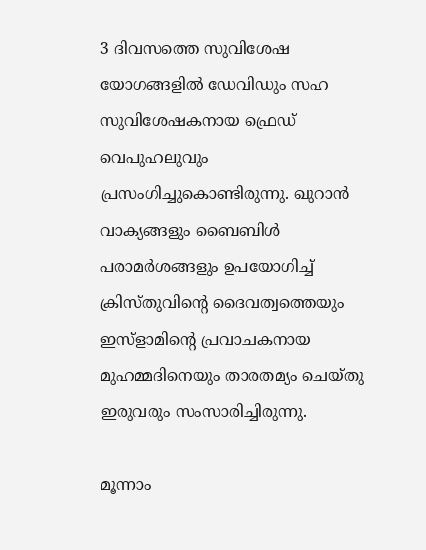3 ദിവസത്തെ സുവിശേഷ യോഗങ്ങളില്‍ ഡേവിഡും സഹ സുവിശേഷകനായ ഫ്രെഡ് വെപുഹലുവും പ്രസംഗിച്ചുകൊണ്ടിരുന്നു. ഖുറാന്‍ വാക്യങ്ങളും ബൈബിള്‍ പരാമര്‍ശങ്ങളും ഉപയോഗിച്ച് ക്രിസ്തുവിന്റെ ദൈവത്വത്തെയും ഇസ്ളാമിന്റെ പ്രവാചകനായ മുഹമ്മദിനെയും താരതമ്യം ചെയ്തു ഇരുവരും സംസാരിച്ചിരുന്നു.

മൂന്നാം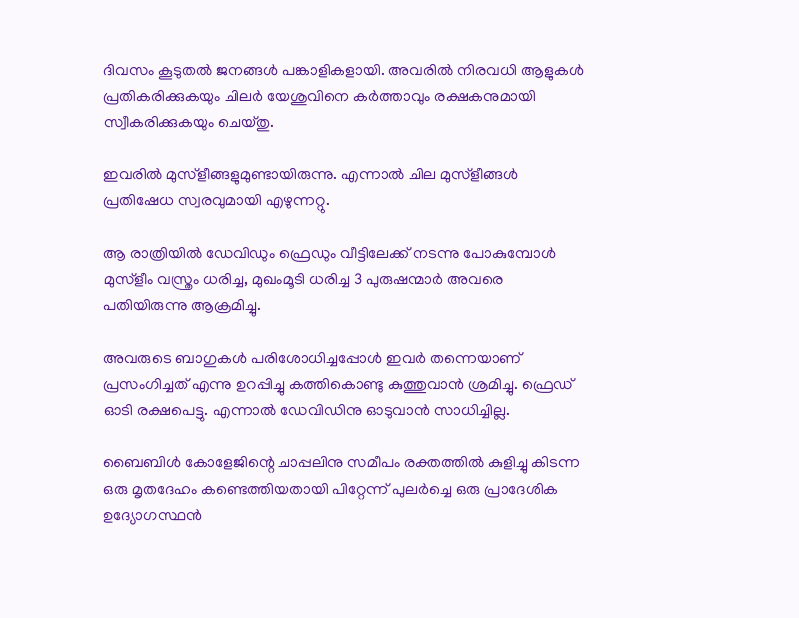ദിവസം കൂടുതല്‍ ജനങ്ങള്‍ പങ്കാളികളായി. അവരില്‍ നിരവധി ആളുകള്‍ പ്രതികരിക്കുകയും ചിലര്‍ യേശുവിനെ കര്‍ത്താവും രക്ഷകനുമായി സ്വീകരിക്കുകയും ചെയ്തു.

ഇവരില്‍ മുസ്ളീങ്ങളുമുണ്ടായിരുന്നു. എന്നാല്‍ ചില മുസ്ളീങ്ങള്‍ പ്രതിഷേധ സ്വരവുമായി എഴുന്നറ്റു.

ആ രാത്രിയില്‍ ഡേവിഡും ഫ്രെഡും വീട്ടിലേക്ക് നടന്നു പോകുമ്പോള്‍ മുസ്ളീം വസ്ത്രം ധരിച്ച, മുഖംമൂടി ധരിച്ച 3 പുരുഷന്മാര്‍ അവരെ പതിയിരുന്നു ആക്രമിച്ചു.

അവരുടെ ബാഗുകള്‍ പരിശോധിച്ചപ്പോള്‍ ഇവര്‍ തന്നെയാണ് പ്രസംഗിച്ചത് എന്നു ഉറപ്പിച്ചു കത്തികൊണ്ടു കുത്തുവാന്‍ ശ്രമിച്ചു. ഫ്രെഡ് ഓടി രക്ഷപെട്ടു. എന്നാല്‍ ഡേവിഡിനു ഓടുവാന്‍ സാധിച്ചില്ല.

ബൈബിള്‍ കോളേജിന്റെ ചാപ്പലിനു സമീപം രക്തത്തില്‍ കുളിച്ചു കിടന്ന ഒരു മൃതദേഹം കണ്ടെത്തിയതായി പിറ്റേന്ന് പുലര്‍ച്ചെ ഒരു പ്രാദേശിക ഉദ്യോഗസ്ഥന്‍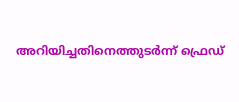അറിയിച്ചതിനെത്തുടര്‍ന്ന് ഫ്രെഡ്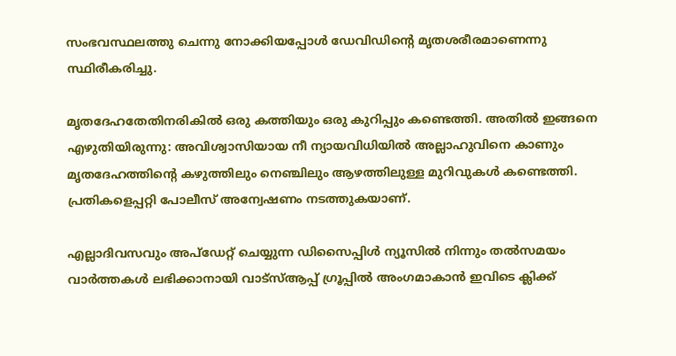സംഭവസ്ഥലത്തു ചെന്നു നോക്കിയപ്പോള്‍ ഡേവിഡിന്റെ മൃതശരീരമാണെന്നു സ്ഥിരീകരിച്ചു.

മൃതദേഹതേതിനരികില്‍ ഒരു കത്തിയും ഒരു കുറിപ്പും കണ്ടെത്തി. അതില്‍ ഇങ്ങനെ എഴുതിയിരുന്നു: അവിശ്വാസിയായ നീ ന്യായവിധിയില്‍ അല്ലാഹുവിനെ കാണും മൃതദേഹത്തിന്റെ കഴുത്തിലും നെഞ്ചിലും ആഴത്തിലുള്ള മുറിവുകള്‍ കണ്ടെത്തി. പ്രതികളെപ്പറ്റി പോലീസ് അന്വേഷണം നടത്തുകയാണ്.

എല്ലാദിവസവും അപ്ഡേറ്റ് ചെയ്യുന്ന ഡിസൈപ്പിൾ ന്യൂസിൽ നിന്നും തൽസമയം വാർത്തകൾ ലഭിക്കാനായി വാട്സ്ആപ്പ് ഗ്രൂപ്പിൽ അംഗമാകാൻ ഇവിടെ ക്ലിക്ക്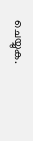ചെയ്യുക.